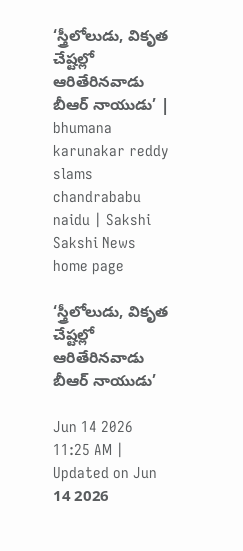‘స్త్రీలోలుడు, వికృత చేష్టల్లో ఆరితేరినవాడు బీఆర్‌ నాయుడు’ | bhumana karunakar reddy slams chandrababu naidu | Sakshi
Sakshi News home page

‘స్త్రీలోలుడు, వికృత చేష్టల్లో ఆరితేరినవాడు బీఆర్‌ నాయుడు’

Jun 14 2026 11:25 AM | Updated on Jun 14 2026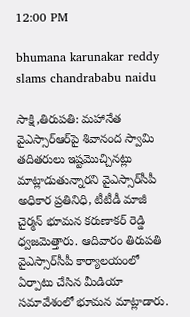12:00 PM

bhumana karunakar reddy slams chandrababu naidu

సాక్షి,తిరుపతి: మహానేత వైఎస్సార్‌ఆర్‌పై శివానంద స్వామి తదితరులు ఇష్టమొచ్చినట్లు మాట్లాడుతున్నారని వైఎస్సార్‌సీపీ అధికార ప్రతినిధి, టీటీడీ మాజీ చైర్మన్‌ భూమన కరుణాకర్‌ రెడ్డి ధ్వజమెత్తారు. ఆదివారం తిరుపతి వైఎస్సార్‌సీపీ కార్యాలయంలో ఏర్పాటు చేసిన మీడియా సమావేశంలో భూమన మాట్లాడారు.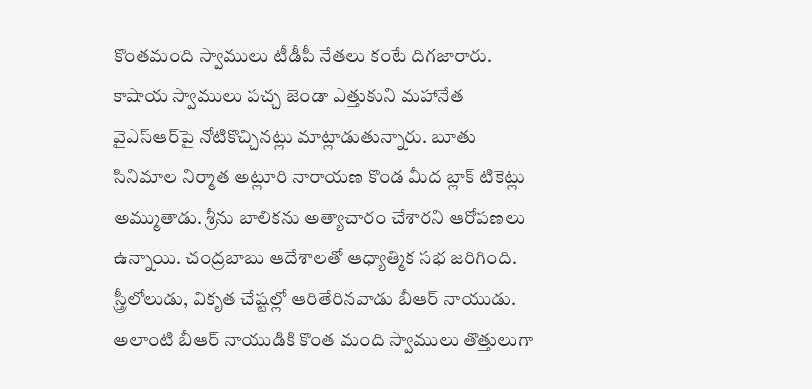కొంతమంది స్వాములు టీడీపీ నేతలు కంటే దిగజారారు. కాషాయ స్వాములు పచ్చ జెండా ఎత్తుకుని మహానేత వైఎస్‌ఆర్‌పై నోటికొచ్చినట్లు మాట్లాడుతున్నారు. బూతు సినిమాల నిర్మాత అట్లూరి నారాయణ కొండ మీద బ్లాక్‌ టికెట్లు అమ్ముతాడు. శ్రీను బాలికను అత్యాచారం చేశారని ఆరోపణలు ఉన్నాయి. చంద్రబాబు ఆదేశాలతో ఆధ్యాత్మిక సభ జరిగింది. స్త్రీలోలుడు, వికృత చేష్టల్లో ఆరితేరినవాడు బీఆర్‌ నాయుడు. అలాంటి బీఆర్‌ నాయుడికి కొంత మంది స్వాములు తొత్తులుగా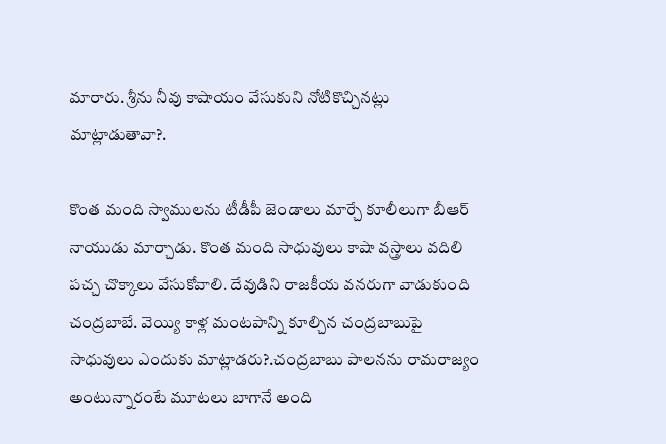మారారు. శ్రీను నీవు కాషాయం వేసుకుని నోటికొచ్చినట్లు మాట్లాడుతావా?.

కొంత మంది స్వాములను టీడీపీ జెండాలు మార్చే కూలీలుగా బీఆర్‌ నాయుడు మార్చాడు. కొంత మంది సాధువులు కాషా వస్త్రాలు వదిలి పచ్చ చొక్కాలు వేసుకోవాలి. దేవుడిని రాజకీయ వనరుగా వాడుకుంది చంద్రబాబే. వెయ్యి కాళ్ల మంటపాన్ని కూల్చిన చంద్రబాబుపై సాధువులు ఎందుకు మాట్లాడరు?.చంద్రబాబు పాలనను రామరాజ్యం అంటున్నారంటే మూటలు బాగానే అంది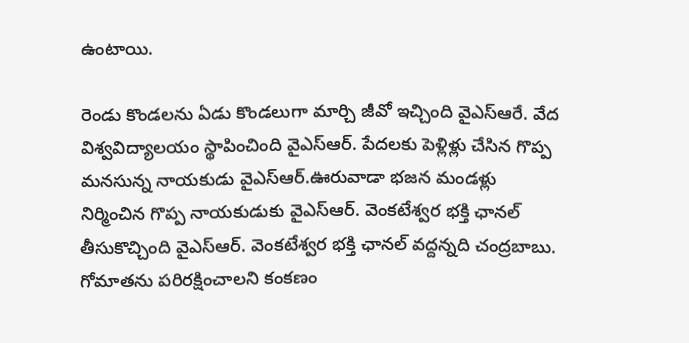ఉంటాయి.

రెండు కొండలను ఏడు కొండలుగా మార్చి జీవో ఇచ్చింది వైఎస్ఆరే. వేద విశ్వవిద్యాలయం స్థాపించింది వైఎస్‌ఆర్‌. పేదలకు పెళ్లిళ్లు చేసిన గొప్ప మనసున్న నాయకుడు వైఎస్‌ఆర్‌.ఊరువాడా భజన మండళ్లు నిర్మించిన గొప్ప నాయకుడుకు వైఎస్‌ఆర్‌. వెంకటేశ్వర భక్తి ఛానల్‌ తీసుకొచ్చింది వైఎస్‌ఆర్‌. వెంకటేశ్వర భక్తి ఛానల్‌ వద్దన్నది చంద్రబాబు. గోమాతను పరిరక్షించాలని కంకణం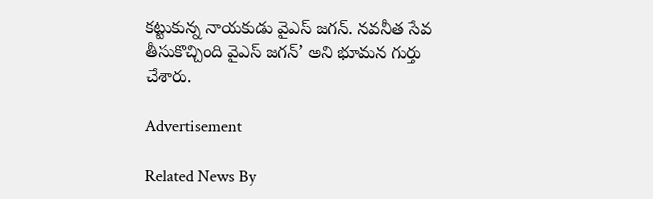కట్టుకున్న నాయకుడు వైఎస్‌ జగన్‌. నవనీత సేవ తీసుకొచ్చింది వైఎస్‌ జగన్’ అని భూమన గుర్తు చేశారు.

Advertisement

Related News By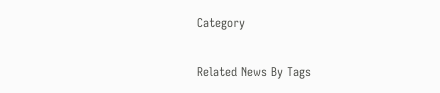Category

Related News By Tags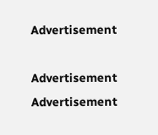Advertisement

Advertisement
Advertisement